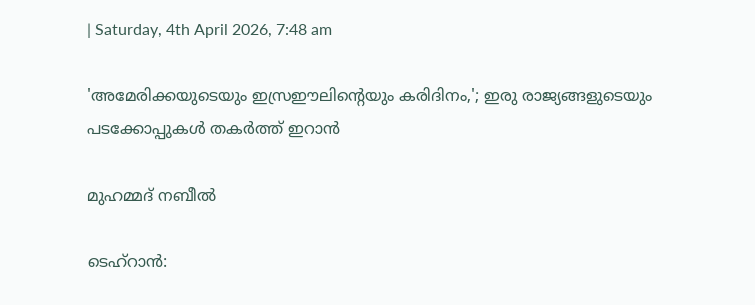| Saturday, 4th April 2026, 7:48 am

'അമേരിക്കയുടെയും ഇസ്രഈലിന്റെയും കരിദിനം,'; ഇരു രാജ്യങ്ങളുടെയും പടക്കോപ്പുകൾ തകർത്ത് ഇറാൻ

മുഹമ്മദ് നബീല്‍

ടെഹ്‌റാൻ: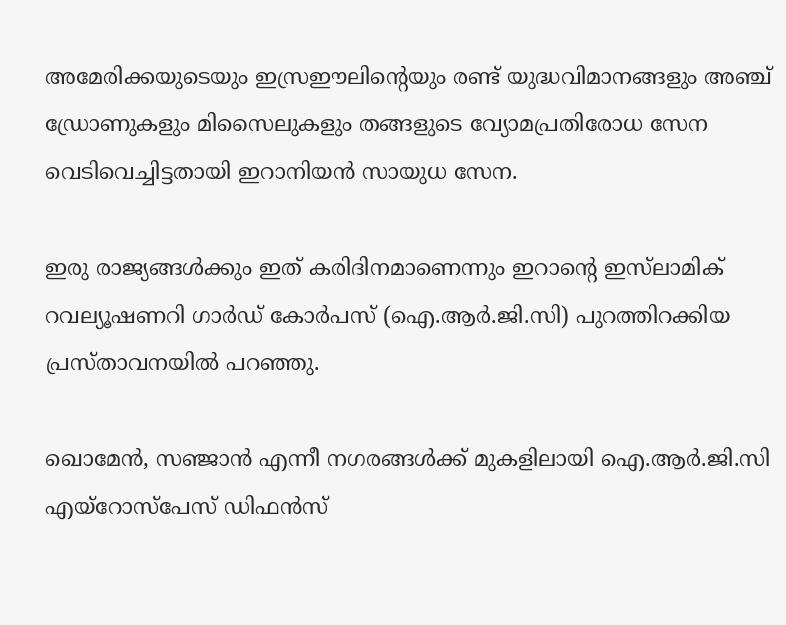അമേരിക്കയുടെയും ഇസ്രഈലിന്റെയും രണ്ട് യുദ്ധവിമാനങ്ങളും അഞ്ച് ഡ്രോണുകളും മിസൈലുകളും തങ്ങളുടെ വ്യോമപ്രതിരോധ സേന വെടിവെച്ചിട്ടതായി ഇറാനിയൻ സായുധ സേന.

ഇരു രാജ്യങ്ങൾക്കും ഇത് കരിദിനമാണെന്നും ഇറാന്റെ ഇസ്‌ലാമിക് റവല്യൂഷണറി ഗാർഡ് കോർപസ് (ഐ.ആർ.ജി.സി) പുറത്തിറക്കിയ പ്രസ്താവനയിൽ പറഞ്ഞു.

ഖൊമേൻ, സഞ്ജാൻ എന്നീ നഗരങ്ങൾക്ക് മുകളിലായി ഐ.ആർ.ജി.സി എയ്‌റോസ്‌പേസ് ഡിഫൻസ്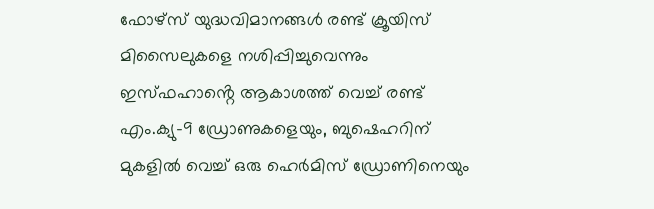ഫോഴ്‌സ് യുദ്ധവിമാനങ്ങൾ രണ്ട് ക്രൂയിസ് മിസൈലുകളെ നശിപ്പിച്ചുവെന്നും ഇസ്ഫഹാൻ്റെ ആകാശത്ത് വെച്ച് രണ്ട് എം.ക്യു-9 ഡ്രോണുകളെയും, ബുഷെഹറിന് മുകളിൽ വെച്ച് ഒരു ഹെർമിസ് ഡ്രോണിനെയും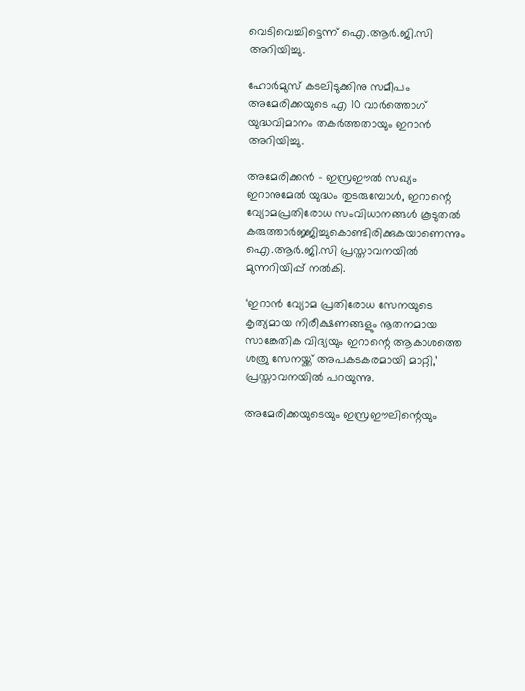വെടിവെച്ചിട്ടെന്ന് ഐ.ആർ.ജി.സി അറിയിച്ചു.

ഹോർമുസ് കടലിടുക്കിനു സമീപം അമേരിക്കയുടെ എ 10 വാർത്തൊഗ് യുദ്ധവിമാനം തകർത്തതായും ഇറാൻ അറിയിച്ചു.

അമേരിക്കൻ – ഇസ്രഈൽ സഖ്യം ഇറാനുമേൽ യുദ്ധം തുടരുമ്പോൾ, ഇറാന്റെ വ്യോമപ്രതിരോധ സംവിധാനങ്ങൾ കൂടുതൽ കരുത്താർജ്ജിച്ചുകൊണ്ടിരിക്കുകയാണെന്നും ഐ.ആർ.ജി.സി പ്രസ്താവനയിൽ മുന്നറിയിപ്പ് നൽകി.

‘ഇറാൻ വ്യോമ പ്രതിരോധ സേനയുടെ കൃത്യമായ നിരീക്ഷണങ്ങളും നൂതനമായ സാങ്കേതിക വിദ്യയും ഇറാന്റെ ആകാശത്തെ ശത്രു സേനയ്ക്ക് അപകടകരമായി മാറ്റി,’ പ്രസ്താവനയിൽ പറയുന്നു.

അമേരിക്കയുടെയും ഇസ്രഈലിന്റെയും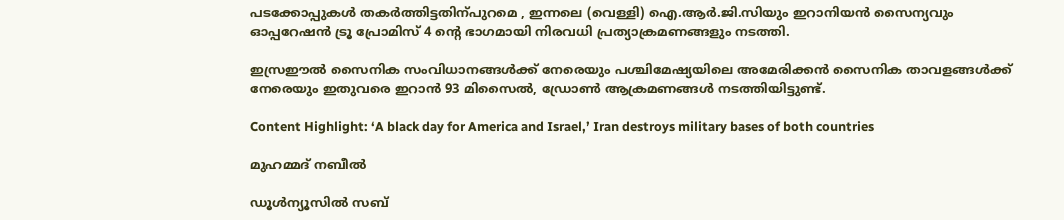പടക്കോപ്പുകൾ തകർത്തിട്ടതിന്പുറമെ , ഇന്നലെ (വെള്ളി) ഐ.ആർ.ജി.സിയും ഇറാനിയൻ സൈന്യവും ഓപ്പറേഷൻ ട്രൂ പ്രോമിസ് 4 ന്റെ ഭാഗമായി നിരവധി പ്രത്യാക്രമണങ്ങളും നടത്തി.

ഇസ്രഈൽ സൈനിക സംവിധാനങ്ങൾക്ക് നേരെയും പശ്ചിമേഷ്യയിലെ അമേരിക്കൻ സൈനിക താവളങ്ങൾക്ക് നേരെയും ഇതുവരെ ഇറാൻ 93 മിസൈൽ, ഡ്രോൺ ആക്രമണങ്ങൾ നടത്തിയിട്ടുണ്ട്.

Content Highlight: ‘A black day for America and Israel,’ Iran destroys military bases of both countries

മുഹമ്മദ് നബീല്‍

ഡൂള്‍ന്യൂസില്‍ സബ്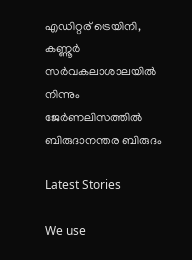എഡിറ്റര് ട്രെയിനി, കണ്ണൂർ സര്‍വകലാശാലയില്‍ നിന്നും ജേര്‍ണലിസത്തില്‍ ബിരുദാനന്തര ബിരുദം

Latest Stories

We use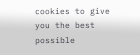cookies to give you the best possible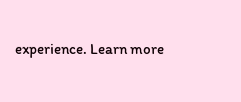experience. Learn more